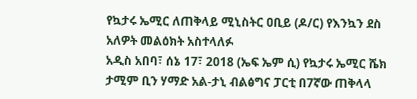የኳታሩ ኤሚር ለጠቅላይ ሚኒስትር ዐቢይ (ዶ/ር) የእንኳን ደስ አለዎት መልዕክት አስተላለፉ
አዲስ አበባ፣ ሰኔ 17፣ 2018 (ኤፍ ኤም ሲ) የኳታሩ ኤሚር ሼክ ታሚም ቢን ሃማድ አል-ታኒ ብልፅግና ፓርቲ በ7ኛው ጠቅላላ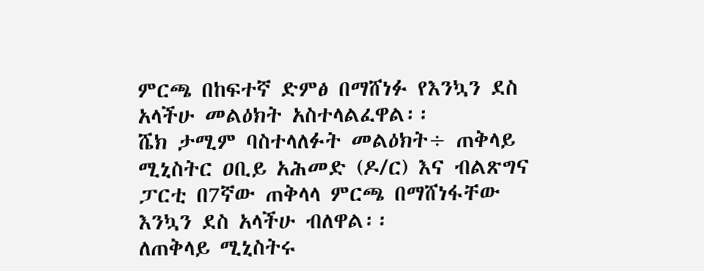ምርጫ በከፍተኛ ድምፅ በማሸነፉ የእንኳን ደስ አላችሁ መልዕክት አስተላልፈዋል፡፡
ሼክ ታሚም ባስተላለፉት መልዕክት÷ ጠቅላይ ሚኒስትር ዐቢይ አሕመድ (ዶ/ር) እና ብልጽግና ፓርቲ በ7ኛው ጠቅላላ ምርጫ በማሸነፋቸው እንኳን ደስ አላችሁ ብለዋል፡፡
ለጠቅላይ ሚኒስትሩ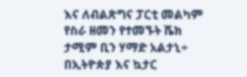እና ለብልጽግና ፓርቲ መልካም የስራ ዘመን የተመኙት ሼክ ታሚም ቢን ሃማድ አልታኒ÷ በኢትዮጵያ እና ኳታር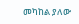መካከል ያለው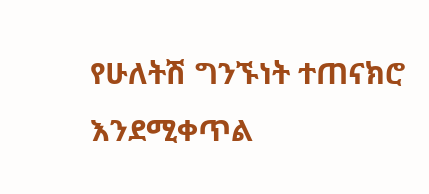የሁለትሽ ግንኙነት ተጠናክሮ እንደሚቀጥል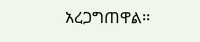አረጋግጠዋል፡፡